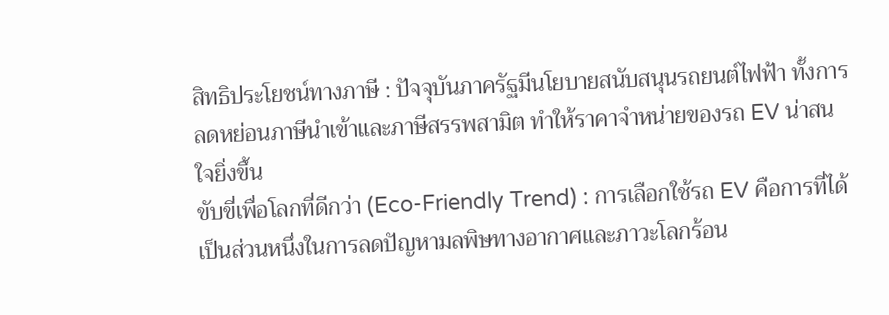สิทธิประโยชน์ทางภาษี : ปัจจุบันภาครัฐมีนโยบายสนับสนุนรถยนต์ไฟฟ้า ทั้งการลดหย่อนภาษีนำเข้าและภาษีสรรพสามิต ทำให้ราคาจำหน่ายของรถ EV น่าสนใจยิ่งขึ้น
ขับขี่เพื่อโลกที่ดีกว่า (Eco-Friendly Trend) : การเลือกใช้รถ EV คือการที่ได้เป็นส่วนหนึ่งในการลดปัญหามลพิษทางอากาศและภาวะโลกร้อน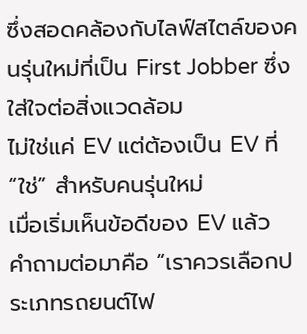ซึ่งสอดคล้องกับไลฟ์สไตล์ของคนรุ่นใหม่ที่เป็น First Jobber ซึ่งใส่ใจต่อสิ่งแวดล้อม
ไม่ใช่แค่ EV แต่ต้องเป็น EV ที่ “ใช่” สำหรับคนรุ่นใหม่
เมื่อเริ่มเห็นข้อดีของ EV แล้ว คำถามต่อมาคือ “เราควรเลือกประเภทรถยนต์ไฟ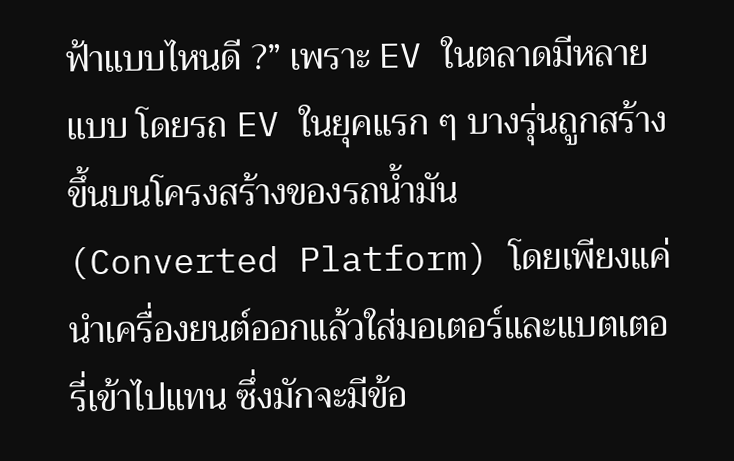ฟ้าแบบไหนดี ?” เพราะ EV ในตลาดมีหลายแบบ โดยรถ EV ในยุคแรก ๆ บางรุ่นถูกสร้างขึ้นบนโครงสร้างของรถน้ำมัน (Converted Platform) โดยเพียงแค่นำเครื่องยนต์ออกแล้วใส่มอเตอร์และแบตเตอรี่เข้าไปแทน ซึ่งมักจะมีข้อ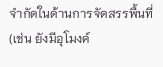จำกัดในด้านการจัดสรรพื้นที่ (เช่น ยังมีอุโมงค์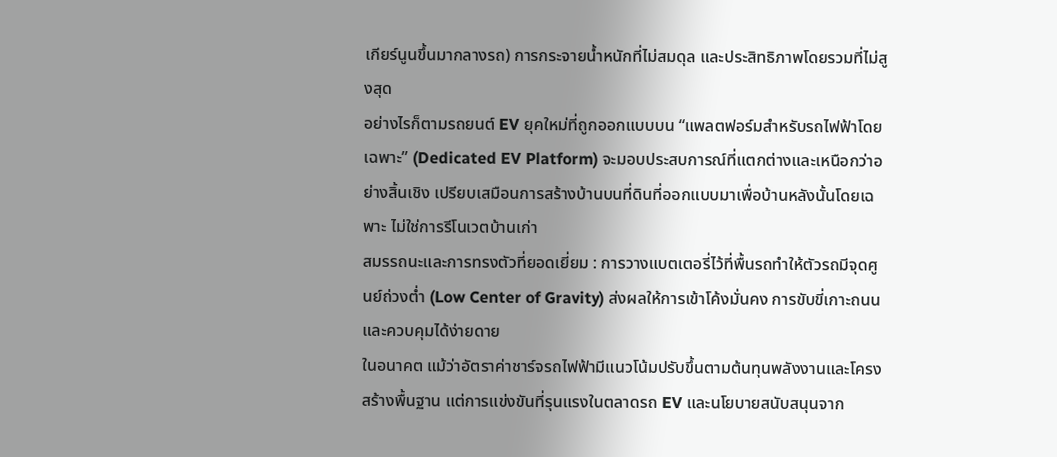เกียร์นูนขึ้นมากลางรถ) การกระจายน้ำหนักที่ไม่สมดุล และประสิทธิภาพโดยรวมที่ไม่สูงสุด
อย่างไรก็ตามรถยนต์ EV ยุคใหม่ที่ถูกออกแบบบน “แพลตฟอร์มสำหรับรถไฟฟ้าโดยเฉพาะ” (Dedicated EV Platform) จะมอบประสบการณ์ที่แตกต่างและเหนือกว่าอย่างสิ้นเชิง เปรียบเสมือนการสร้างบ้านบนที่ดินที่ออกแบบมาเพื่อบ้านหลังนั้นโดยเฉพาะ ไม่ใช่การรีโนเวตบ้านเก่า
สมรรถนะและการทรงตัวที่ยอดเยี่ยม : การวางแบตเตอรี่ไว้ที่พื้นรถทำให้ตัวรถมีจุดศูนย์ถ่วงต่ำ (Low Center of Gravity) ส่งผลให้การเข้าโค้งมั่นคง การขับขี่เกาะถนน และควบคุมได้ง่ายดาย
ในอนาคต แม้ว่าอัตราค่าชาร์จรถไฟฟ้ามีแนวโน้มปรับขึ้นตามต้นทุนพลังงานและโครงสร้างพื้นฐาน แต่การแข่งขันที่รุนแรงในตลาดรถ EV และนโยบายสนับสนุนจาก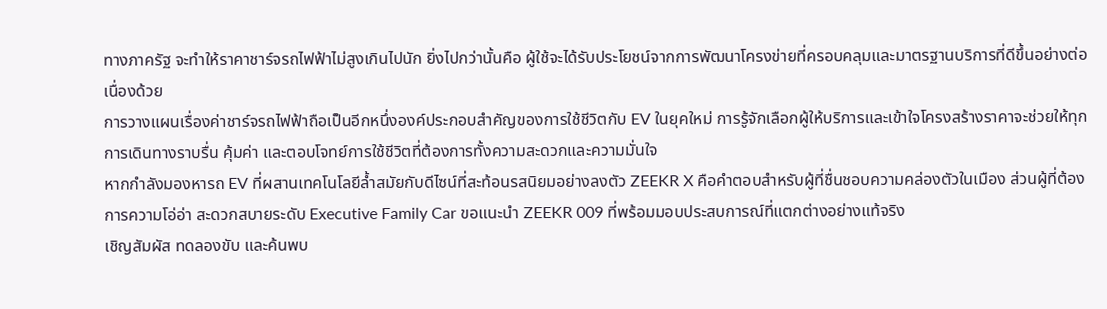ทางภาครัฐ จะทำให้ราคาชาร์จรถไฟฟ้าไม่สูงเกินไปนัก ยิ่งไปกว่านั้นคือ ผู้ใช้จะได้รับประโยชน์จากการพัฒนาโครงข่ายที่ครอบคลุมและมาตรฐานบริการที่ดีขึ้นอย่างต่อเนื่องด้วย
การวางแผนเรื่องค่าชาร์จรถไฟฟ้าถือเป็นอีกหนึ่งองค์ประกอบสำคัญของการใช้ชีวิตกับ EV ในยุคใหม่ การรู้จักเลือกผู้ให้บริการและเข้าใจโครงสร้างราคาจะช่วยให้ทุกการเดินทางราบรื่น คุ้มค่า และตอบโจทย์การใช้ชีวิตที่ต้องการทั้งความสะดวกและความมั่นใจ
หากกำลังมองหารถ EV ที่ผสานเทคโนโลยีล้ำสมัยกับดีไซน์ที่สะท้อนรสนิยมอย่างลงตัว ZEEKR X คือคำตอบสำหรับผู้ที่ชื่นชอบความคล่องตัวในเมือง ส่วนผู้ที่ต้องการความโอ่อ่า สะดวกสบายระดับ Executive Family Car ขอแนะนำ ZEEKR 009 ที่พร้อมมอบประสบการณ์ที่แตกต่างอย่างแท้จริง
เชิญสัมผัส ทดลองขับ และค้นพบ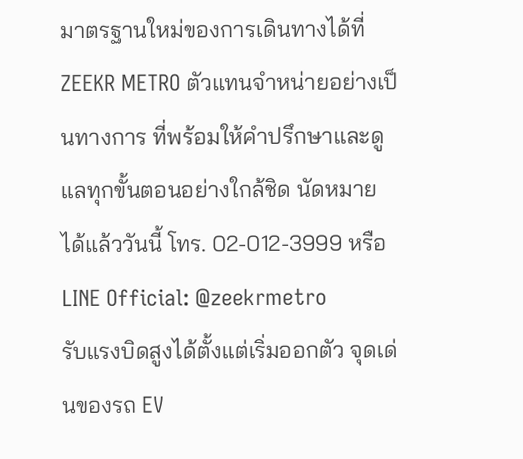มาตรฐานใหม่ของการเดินทางได้ที่ ZEEKR METRO ตัวแทนจำหน่ายอย่างเป็นทางการ ที่พร้อมให้คำปรึกษาและดูแลทุกขั้นตอนอย่างใกล้ชิด นัดหมายได้แล้ววันนี้ โทร. 02-012-3999 หรือ LINE Official: @zeekrmetro
รับแรงบิดสูงได้ตั้งแต่เริ่มออกตัว จุดเด่นของรถ EV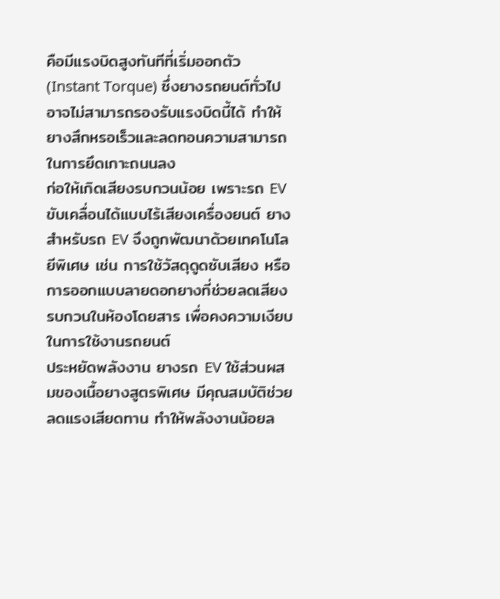คือมีแรงบิดสูงทันทีที่เริ่มออกตัว (Instant Torque) ซึ่งยางรถยนต์ทั่วไปอาจไม่สามารถรองรับแรงบิดนี้ได้ ทำให้ยางสึกหรอเร็วและลดทอนความสามารถในการยึดเกาะถนนลง
ก่อให้เกิดเสียงรบกวนน้อย เพราะรถ EV ขับเคลื่อนได้แบบไร้เสียงเครื่องยนต์ ยางสำหรับรถ EV จึงถูกพัฒนาด้วยเทคโนโลยีพิเศษ เช่น การใช้วัสดุดูดซับเสียง หรือการออกแบบลายดอกยางที่ช่วยลดเสียงรบกวนในห้องโดยสาร เพื่อคงความเงียบในการใช้งานรถยนต์
ประหยัดพลังงาน ยางรถ EV ใช้ส่วนผสมของเนื้อยางสูตรพิเศษ มีคุณสมบัติช่วยลดแรงเสียดทาน ทำให้พลังงานน้อยล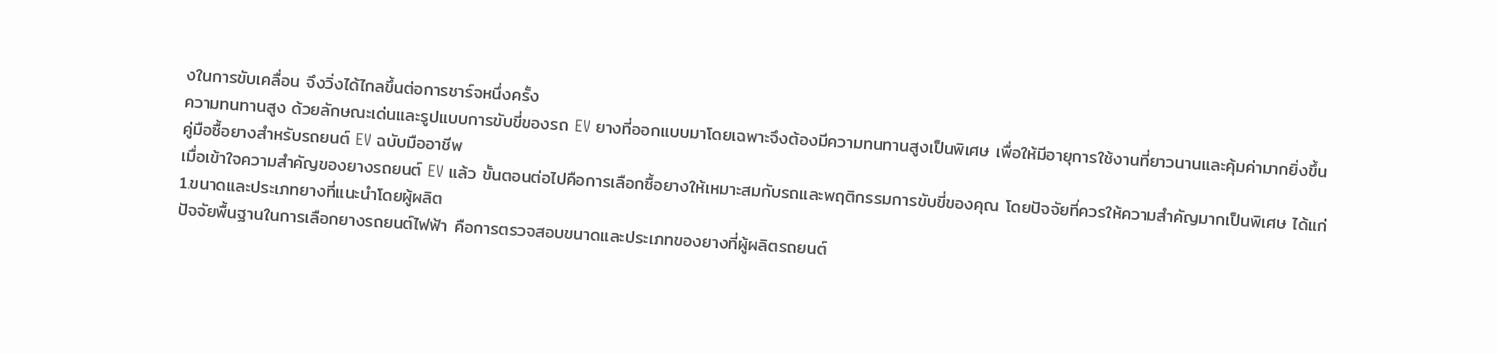งในการขับเคลื่อน จึงวิ่งได้ไกลขึ้นต่อการชาร์จหนึ่งครั้ง
ความทนทานสูง ด้วยลักษณะเด่นและรูปแบบการขับขี่ของรถ EV ยางที่ออกแบบมาโดยเฉพาะจึงต้องมีความทนทานสูงเป็นพิเศษ เพื่อให้มีอายุการใช้งานที่ยาวนานและคุ้มค่ามากยิ่งขึ้น
คู่มือซื้อยางสำหรับรถยนต์ EV ฉบับมืออาชีพ
เมื่อเข้าใจความสำคัญของยางรถยนต์ EV แล้ว ขั้นตอนต่อไปคือการเลือกซื้อยางให้เหมาะสมกับรถและพฤติกรรมการขับขี่ของคุณ โดยปัจจัยที่ควรให้ความสำคัญมากเป็นพิเศษ ได้แก่
1.ขนาดและประเภทยางที่แนะนำโดยผู้ผลิต
ปัจจัยพื้นฐานในการเลือกยางรถยนต์ไฟฟ้า คือการตรวจสอบขนาดและประเภทของยางที่ผู้ผลิตรถยนต์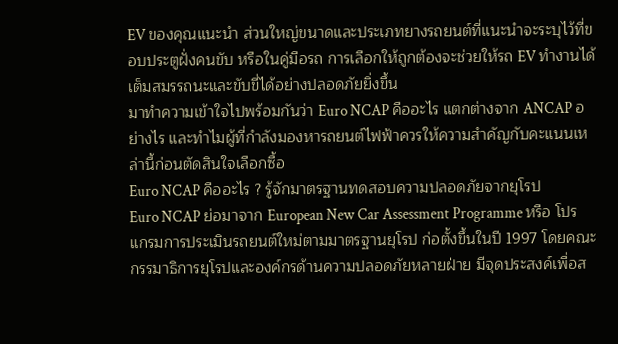EV ของคุณแนะนำ ส่วนใหญ่ขนาดและประเภทยางรถยนต์ที่แนะนำจะระบุไว้ที่ขอบประตูฝั่งคนขับ หรือในคู่มือรถ การเลือกให้ถูกต้องจะช่วยให้รถ EV ทำงานได้เต็มสมรรถนะและขับขี่ได้อย่างปลอดภัยยิ่งขึ้น
มาทำความเข้าใจไปพร้อมกันว่า Euro NCAP คืออะไร แตกต่างจาก ANCAP อย่างไร และทำไมผู้ที่กำลังมองหารถยนต์ไฟฟ้าควรให้ความสำคัญกับคะแนนเหล่านี้ก่อนตัดสินใจเลือกซื้อ
Euro NCAP คืออะไร ? รู้จักมาตรฐานทดสอบความปลอดภัยจากยุโรป
Euro NCAP ย่อมาจาก European New Car Assessment Programme หรือ โปรแกรมการประเมินรถยนต์ใหม่ตามมาตรฐานยุโรป ก่อตั้งขึ้นในปี 1997 โดยคณะกรรมาธิการยุโรปและองค์กรด้านความปลอดภัยหลายฝ่าย มีจุดประสงค์เพื่อส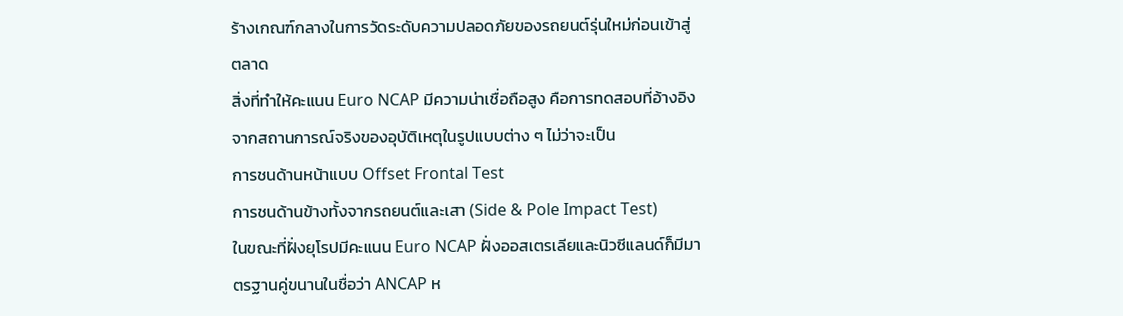ร้างเกณฑ์กลางในการวัดระดับความปลอดภัยของรถยนต์รุ่นใหม่ก่อนเข้าสู่ตลาด
สิ่งที่ทำให้คะแนน Euro NCAP มีความน่าเชื่อถือสูง คือการทดสอบที่อ้างอิงจากสถานการณ์จริงของอุบัติเหตุในรูปแบบต่าง ๆ ไม่ว่าจะเป็น
การชนด้านหน้าแบบ Offset Frontal Test
การชนด้านข้างทั้งจากรถยนต์และเสา (Side & Pole Impact Test)
ในขณะที่ฝั่งยุโรปมีคะแนน Euro NCAP ฝั่งออสเตรเลียและนิวซีแลนด์ก็มีมาตรฐานคู่ขนานในชื่อว่า ANCAP ห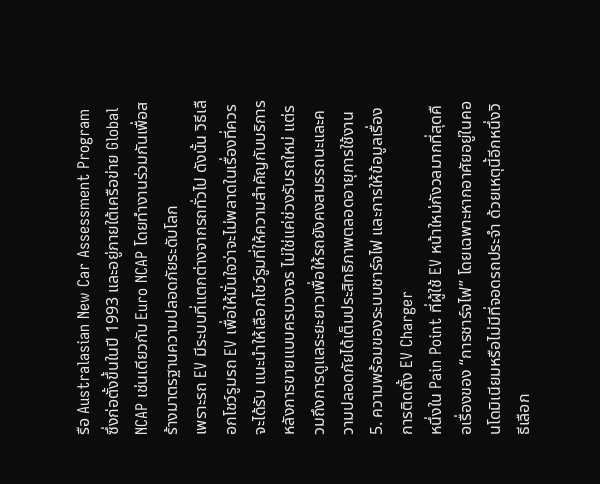รือ Australasian New Car Assessment Program ซึ่งก่อตั้งขึ้นในปี 1993 และอยู่ภายใต้เครือข่าย Global NCAP เช่นเดียวกับ Euro NCAP โดยทำงานร่วมกันเพื่อสร้างมาตรฐานความปลอดภัยระดับโลก
เพราะรถ EV มีระบบที่แตกต่างจากรถทั่วไป ดังนั้น วิธีเลือกโชว์รูมรถ EV เพื่อให้มั่นใจว่าจะไม่พลาดในเรื่องที่ควรจะได้รับ แนะนำให้เลือกโชว์รูมที่ให้ความสำคัญกับบริการหลังการขายแบบครบวงจร ไม่ใช่แค่ช่วงรับรถใหม่ แต่รวมถึงการดูแลระยะยาวเพื่อให้รถยังคงสมรรถนะและความปลอดภัยได้เต็มประสิทธิภาพตลอดอายุการใช้งาน
5. ความพร้อมของระบบชาร์จไฟ และการให้ข้อมูลเรื่องการติดตั้ง EV Charger
หนึ่งใน Pain Point ที่ผู้ใช้ EV หน้าใหม่กังวลมากที่สุดคือเรื่องของ “การชาร์จไฟ” โดยเฉพาะหากอาศัยอยู่ในคอนโดมิเนียมหรือไม่มีที่จอดรถประจำ ด้วยเหตุนี้อีกหนึ่งวิธีเลือก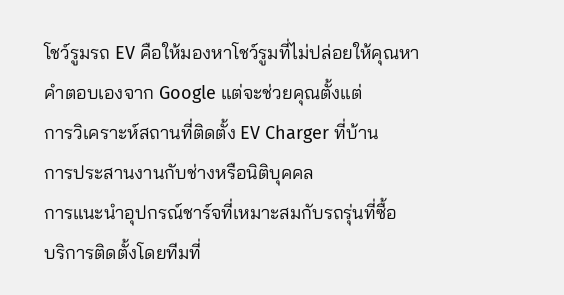โชว์รูมรถ EV คือให้มองหาโชว์รูมที่ไม่ปล่อยให้คุณหาคำตอบเองจาก Google แต่จะช่วยคุณตั้งแต่
การวิเคราะห์สถานที่ติดตั้ง EV Charger ที่บ้าน
การประสานงานกับช่างหรือนิติบุคคล
การแนะนำอุปกรณ์ชาร์จที่เหมาะสมกับรถรุ่นที่ซื้อ
บริการติดตั้งโดยทีมที่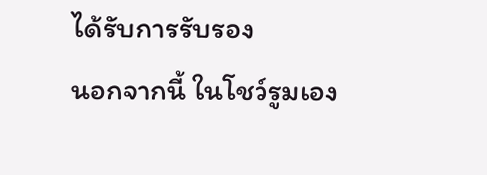ได้รับการรับรอง
นอกจากนี้ ในโชว์รูมเอง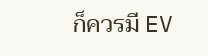ก็ควรมี EV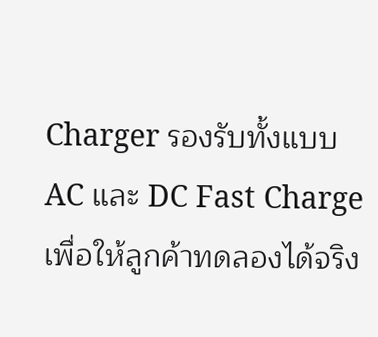Charger รองรับทั้งแบบ AC และ DC Fast Charge เพื่อให้ลูกค้าทดลองได้จริง